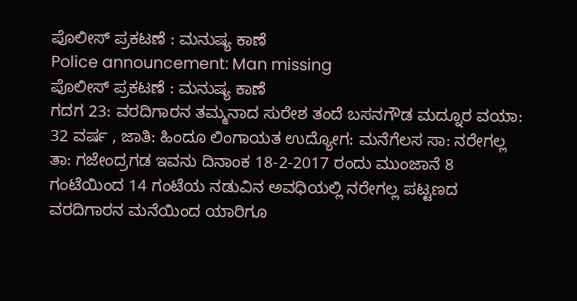ಪೊಲೀಸ್ ಪ್ರಕಟಣೆ : ಮನುಷ್ಯ ಕಾಣೆ
Police announcement: Man missing
ಪೊಲೀಸ್ ಪ್ರಕಟಣೆ : ಮನುಷ್ಯ ಕಾಣೆ
ಗದಗ 23: ವರದಿಗಾರನ ತಮ್ಮನಾದ ಸುರೇಶ ತಂದೆ ಬಸನಗೌಡ ಮದ್ನೂರ ವಯಾ: 32 ವರ್ಷ , ಜಾತಿ: ಹಿಂದೂ ಲಿಂಗಾಯತ ಉದ್ಯೋಗ: ಮನೆಗೆಲಸ ಸಾ: ನರೇಗಲ್ಲ ತಾ: ಗಜೇಂದ್ರಗಡ ಇವನು ದಿನಾಂಕ 18-2-2017 ರಂದು ಮುಂಜಾನೆ 8 ಗಂಟೆಯಿಂದ 14 ಗಂಟೆಯ ನಡುವಿನ ಅವಧಿಯಲ್ಲಿ ನರೇಗಲ್ಲ ಪಟ್ಟಣದ ವರದಿಗಾರನ ಮನೆಯಿಂದ ಯಾರಿಗೂ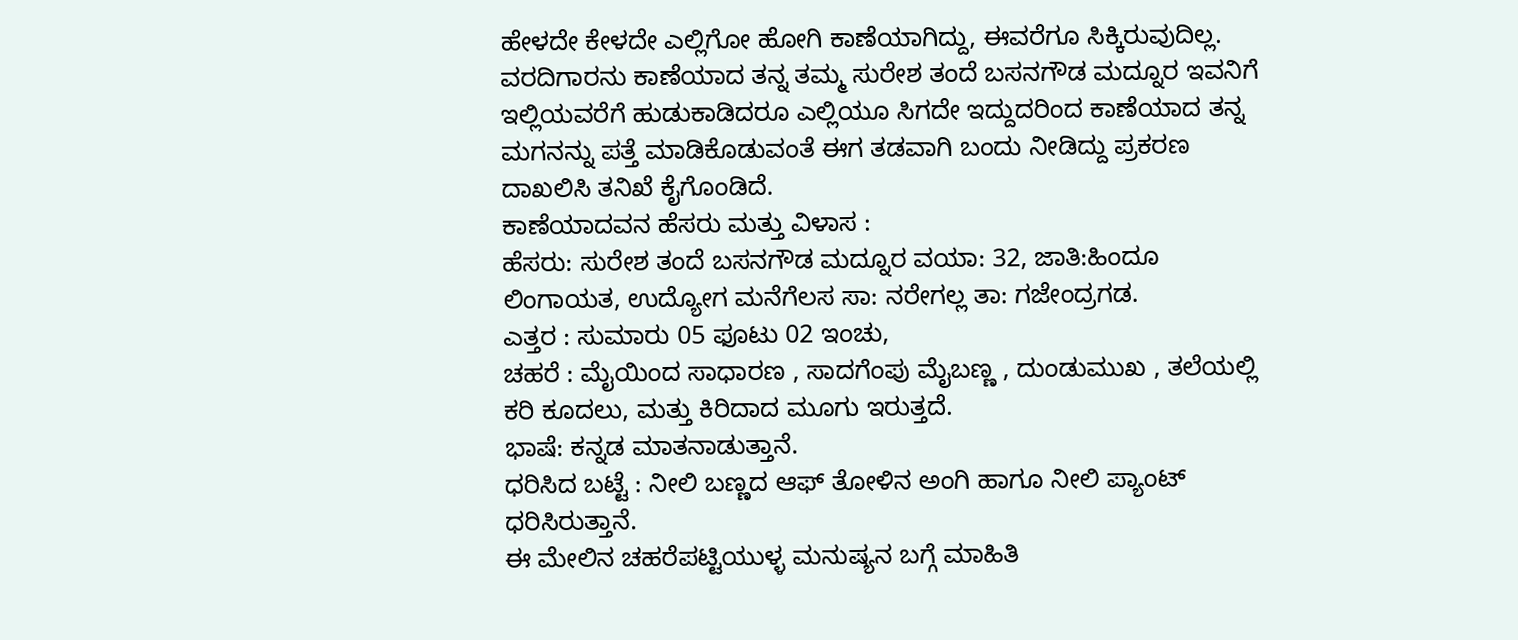ಹೇಳದೇ ಕೇಳದೇ ಎಲ್ಲಿಗೋ ಹೋಗಿ ಕಾಣೆಯಾಗಿದ್ದು, ಈವರೆಗೂ ಸಿಕ್ಕಿರುವುದಿಲ್ಲ. ವರದಿಗಾರನು ಕಾಣೆಯಾದ ತನ್ನ ತಮ್ಮ ಸುರೇಶ ತಂದೆ ಬಸನಗೌಡ ಮದ್ನೂರ ಇವನಿಗೆ ಇಲ್ಲಿಯವರೆಗೆ ಹುಡುಕಾಡಿದರೂ ಎಲ್ಲಿಯೂ ಸಿಗದೇ ಇದ್ದುದರಿಂದ ಕಾಣೆಯಾದ ತನ್ನ ಮಗನನ್ನು ಪತ್ತೆ ಮಾಡಿಕೊಡುವಂತೆ ಈಗ ತಡವಾಗಿ ಬಂದು ನೀಡಿದ್ದು ಪ್ರಕರಣ ದಾಖಲಿಸಿ ತನಿಖೆ ಕೈಗೊಂಡಿದೆ.
ಕಾಣೆಯಾದವನ ಹೆಸರು ಮತ್ತು ವಿಳಾಸ :
ಹೆಸರು: ಸುರೇಶ ತಂದೆ ಬಸನಗೌಡ ಮದ್ನೂರ ವಯಾ: 32, ಜಾತಿ:ಹಿಂದೂ ಲಿಂಗಾಯತ, ಉದ್ಯೋಗ ಮನೆಗೆಲಸ ಸಾ: ನರೇಗಲ್ಲ ತಾ: ಗಜೇಂದ್ರಗಡ.
ಎತ್ತರ : ಸುಮಾರು 05 ಫೂಟು 02 ಇಂಚು,
ಚಹರೆ : ಮೈಯಿಂದ ಸಾಧಾರಣ , ಸಾದಗೆಂಪು ಮೈಬಣ್ಣ , ದುಂಡುಮುಖ , ತಲೆಯಲ್ಲಿ ಕರಿ ಕೂದಲು, ಮತ್ತು ಕಿರಿದಾದ ಮೂಗು ಇರುತ್ತದೆ.
ಭಾಷೆ: ಕನ್ನಡ ಮಾತನಾಡುತ್ತಾನೆ.
ಧರಿಸಿದ ಬಟ್ಟೆ : ನೀಲಿ ಬಣ್ಣದ ಆಫ್ ತೋಳಿನ ಅಂಗಿ ಹಾಗೂ ನೀಲಿ ಪ್ಯಾಂಟ್ ಧರಿಸಿರುತ್ತಾನೆ.
ಈ ಮೇಲಿನ ಚಹರೆಪಟ್ಟಿಯುಳ್ಳ ಮನುಷ್ಯನ ಬಗ್ಗೆ ಮಾಹಿತಿ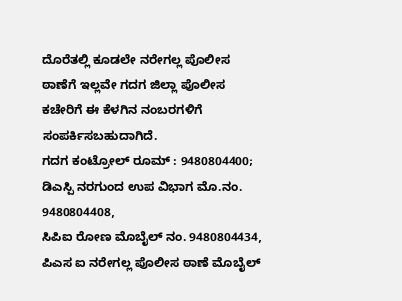ದೊರೆತಲ್ಲಿ ಕೂಡಲೇ ನರೇಗಲ್ಲ ಪೊಲೀಸ ಠಾಣೆಗೆ ಇಲ್ಲವೇ ಗದಗ ಜಿಲ್ಲಾ ಪೊಲೀಸ ಕಚೇರಿಗೆ ಈ ಕೆಳಗಿನ ನಂಬರಗಳಿಗೆ ಸಂಪರ್ಕಿಸಬಹುದಾಗಿದೆ.
ಗದಗ ಕಂಟ್ರೋಲ್ ರೂಮ್ : 9480804400;
ಡಿಎಸ್ಪಿ ನರಗುಂದ ಉಪ ವಿಭಾಗ ಮೊ.ನಂ. 9480804408,
ಸಿಪಿಐ ರೋಣ ಮೊಬೈಲ್ ನಂ. 9480804434,
ಪಿಎಸ ಐ ನರೇಗಲ್ಲ ಪೊಲೀಸ ಠಾಣೆ ಮೊಬೈಲ್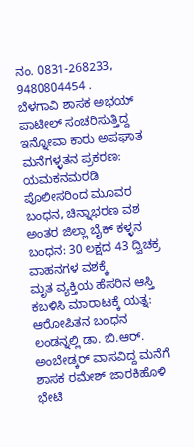ನಂ. 0831-268233, 9480804454 .
ಬೆಳಗಾವಿ ಶಾಸಕ ಅಭಯ್ ಪಾಟೀಲ್ ಸಂಚರಿಸುತ್ತಿದ್ದ ಇನ್ನೋವಾ ಕಾರು ಅಪಘಾತ
ಮನೆಗಳ್ಳತನ ಪ್ರಕರಣ: ಯಮಕನಮರಡಿ ಪೊಲೀಸರಿಂದ ಮೂವರ ಬಂಧನ, ಚಿನ್ನಾಭರಣ ವಶ
ಅಂತರ ಜಿಲ್ಲಾ ಬೈಕ್ ಕಳ್ಳನ ಬಂಧನ: 30 ಲಕ್ಷದ 43 ದ್ವಿಚಕ್ರ ವಾಹನಗಳ ವಶಕ್ಕೆ
ಮೃತ ವ್ಯಕ್ತಿಯ ಹೆಸರಿನ ಆಸ್ತಿ ಕಬಳಿಸಿ ಮಾರಾಟಕ್ಕೆ ಯತ್ನ: ಆರೋಪಿತನ ಬಂಧನ
ಲಂಡನ್ನಲ್ಲಿ ಡಾ. ಬಿ.ಆರ್. ಅಂಬೇಡ್ಕರ್ ವಾಸವಿದ್ದ ಮನೆಗೆ ಶಾಸಕ ರಮೇಶ್ ಜಾರಕಿಹೊಳಿ ಭೇಟಿ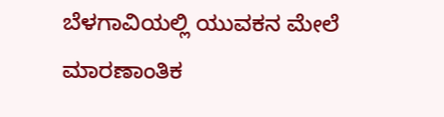ಬೆಳಗಾವಿಯಲ್ಲಿ ಯುವಕನ ಮೇಲೆ ಮಾರಣಾಂತಿಕ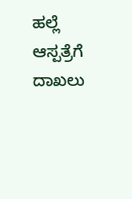ಹಲ್ಲೆ ಆಸ್ಪತ್ರೆಗೆ ದಾಖಲು